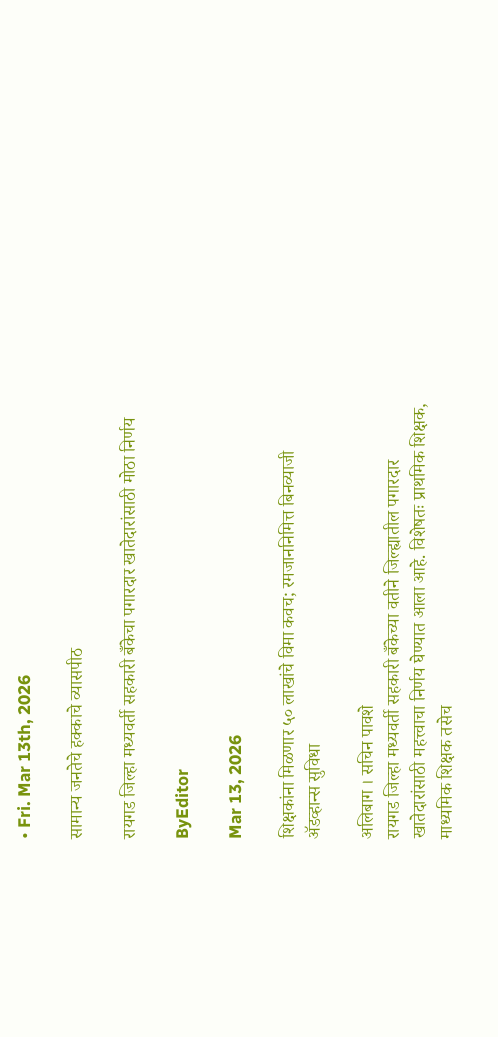• Fri. Mar 13th, 2026

सामान्य जनतेचे हक्काचे व्यासपीठ

रायगड जिल्हा मध्यवर्ती सहकारी बँकेचा पगारदार खातेदारांसाठी मोठा निर्णय

ByEditor

Mar 13, 2026

शिक्षकांना मिळणार ५० लाखांचे विमा कवच; रमजाननिमित्त बिनव्याजी ॲडव्हान्स सुविधा

अलिबाग । सचिन पावशे
रायगड जिल्हा मध्यवर्ती सहकारी बँकेच्या वतीने जिल्ह्यातील पगारदार खातेदारांसाठी महत्त्वाचा निर्णय घेण्यात आला आहे. विशेषतः प्राथमिक शिक्षक, माध्यमिक शिक्षक तसेच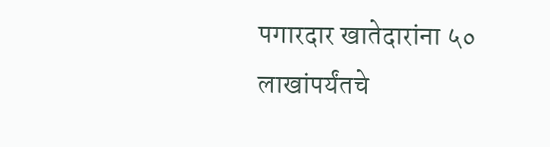पगारदार खातेदारांना ५० लाखांपर्यंतचे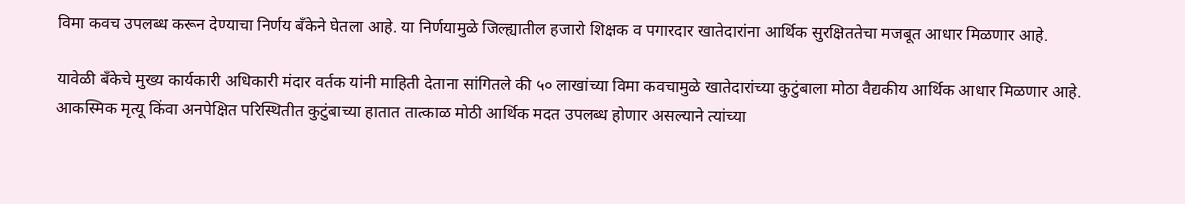विमा कवच उपलब्ध करून देण्याचा निर्णय बँकेने घेतला आहे. या निर्णयामुळे जिल्ह्यातील हजारो शिक्षक व पगारदार खातेदारांना आर्थिक सुरक्षिततेचा मजबूत आधार मिळणार आहे.

यावेळी बँकेचे मुख्य कार्यकारी अधिकारी मंदार वर्तक यांनी माहिती देताना सांगितले की ५० लाखांच्या विमा कवचामुळे खातेदारांच्या कुटुंबाला मोठा वैद्यकीय आर्थिक आधार मिळणार आहे. आकस्मिक मृत्यू किंवा अनपेक्षित परिस्थितीत कुटुंबाच्या हातात तात्काळ मोठी आर्थिक मदत उपलब्ध होणार असल्याने त्यांच्या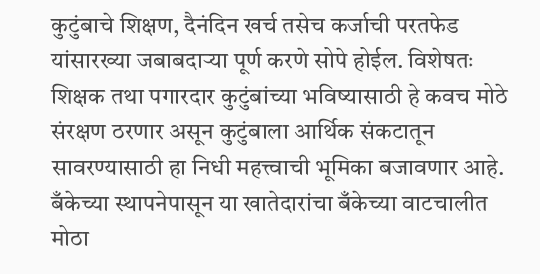कुटुंबाचे शिक्षण, दैनंदिन खर्च तसेच कर्जाची परतफेड यांसारख्या जबाबदाऱ्या पूर्ण करणे सोपे होईल. विशेषतः शिक्षक तथा पगारदार कुटुंबांच्या भविष्यासाठी हे कवच मोठे संरक्षण ठरणार असून कुटुंबाला आर्थिक संकटातून सावरण्यासाठी हा निधी महत्त्वाची भूमिका बजावणार आहे. बँकेच्या स्थापनेपासून या खातेदारांचा बँकेच्या वाटचालीत मोठा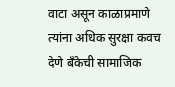वाटा असून काळाप्रमाणे त्यांना अधिक सुरक्षा कवच देणे बँकेची सामाजिक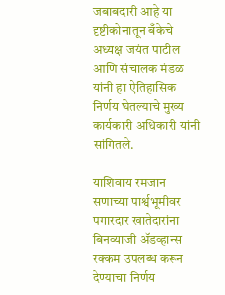जबाबदारी आहे या दृष्टीकोनातून बँकेचे अध्यक्ष जयंत पाटील आणि संचालक मंडळ यांनी हा ऐतिहासिक निर्णय घेतल्याचे मुख्य कार्यकारी अधिकारी यांनी सांगितले.

याशिवाय रमजान सणाच्या पार्श्वभूमीवर पगारदार खातेदारांना बिनव्याजी ॲडव्हान्स रक्कम उपलब्ध करून देण्याचा निर्णय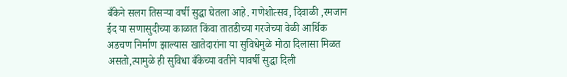बँकेने सलग तिसर्‍या वर्षी सुद्धा घेतला आहे. गणेशोत्सव, दिवाळी ,रमजान ईद या सणासुदीच्या काळात किंवा तातडीच्या गरजेच्या वेळी आर्थिक अडचण निर्माण झाल्यास खातेदारांना या सुविधेमुळे मोठा दिलासा मिळत असतो,त्यामुळे ही सुविधा बँकेच्या वतीने यावर्षी सुद्धा दिली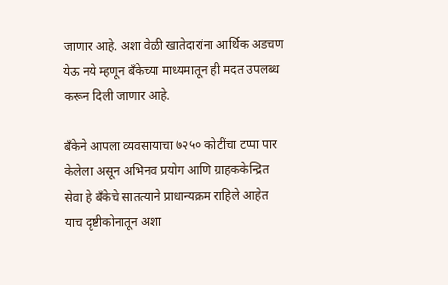जाणार आहे. अशा वेळी खातेदारांना आर्थिक अडचण येऊ नये म्हणून बँकेच्या माध्यमातून ही मदत उपलब्ध करून दिली जाणार आहे.

बँकेने आपला व्यवसायाचा ७२५० कोटींचा टप्पा पार केलेला असून अभिनव प्रयोग आणि ग्राहककेन्द्रित सेवा हे बँकेचे सातत्याने प्राधान्यक्रम राहिले आहेत याच दृष्टीकोनातून अशा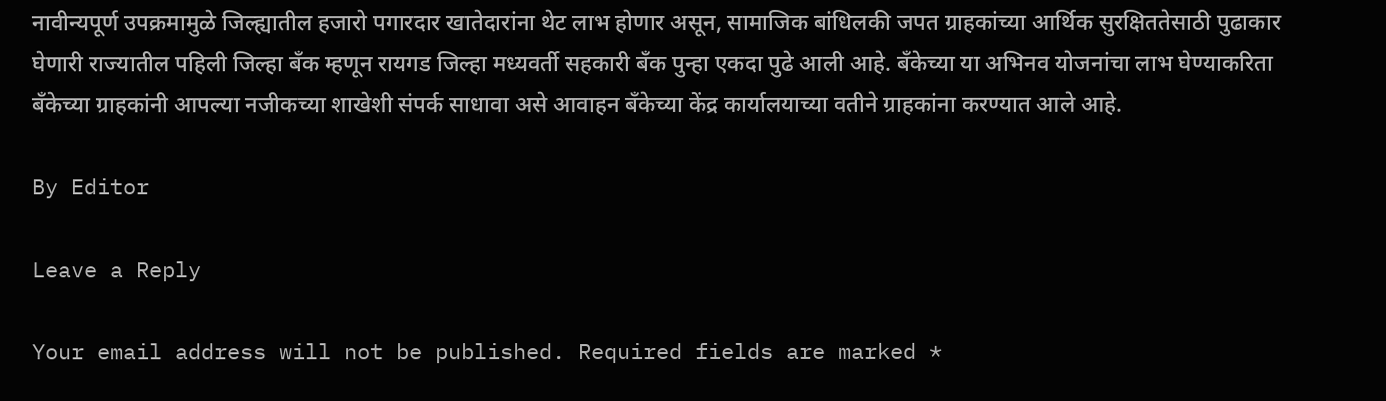नावीन्यपूर्ण उपक्रमामुळे जिल्ह्यातील हजारो पगारदार खातेदारांना थेट लाभ होणार असून, सामाजिक बांधिलकी जपत ग्राहकांच्या आर्थिक सुरक्षिततेसाठी पुढाकार घेणारी राज्यातील पहिली जिल्हा बँक म्हणून रायगड जिल्हा मध्यवर्ती सहकारी बँक पुन्हा एकदा पुढे आली आहे. बँकेच्या या अभिनव योजनांचा लाभ घेण्याकरिता बँकेच्या ग्राहकांनी आपल्या नजीकच्या शाखेशी संपर्क साधावा असे आवाहन बँकेच्या केंद्र कार्यालयाच्या वतीने ग्राहकांना करण्यात आले आहे.

By Editor

Leave a Reply

Your email address will not be published. Required fields are marked *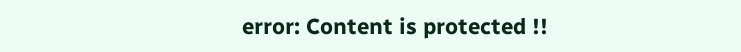error: Content is protected !!